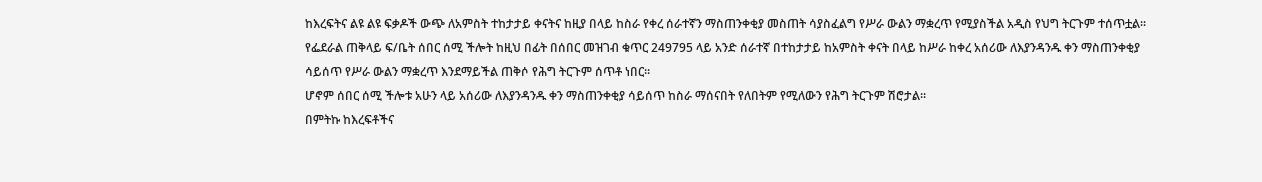ከእረፍትና ልዩ ልዩ ፍቃዶች ውጭ ለአምስት ተከታታይ ቀናትና ከዚያ በላይ ከስራ የቀረ ሰራተኛን ማስጠንቀቂያ መስጠት ሳያስፈልግ የሥራ ውልን ማቋረጥ የሚያስችል አዲስ የህግ ትርጉም ተሰጥቷል፡፡
የፌደራል ጠቅላይ ፍ/ቤት ሰበር ሰሚ ችሎት ከዚህ በፊት በሰበር መዝገብ ቁጥር 249795 ላይ አንድ ሰራተኛ በተከታታይ ከአምስት ቀናት በላይ ከሥራ ከቀረ አሰሪው ለእያንዳንዱ ቀን ማስጠንቀቂያ ሳይሰጥ የሥራ ውልን ማቋረጥ እንደማይችል ጠቅሶ የሕግ ትርጉም ሰጥቶ ነበር።
ሆኖም ሰበር ሰሚ ችሎቱ አሁን ላይ አሰሪው ለእያንዳንዱ ቀን ማስጠንቀቂያ ሳይሰጥ ከስራ ማሰናበት የለበትም የሚለውን የሕግ ትርጉም ሽሮታል።
በምትኩ ከእረፍቶችና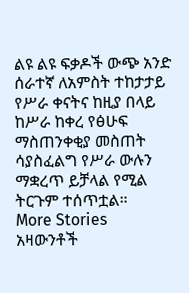ልዩ ልዩ ፍቃዶች ውጭ አንድ ሰራተኛ ለአምስት ተከታታይ የሥራ ቀናትና ከዚያ በላይ ከሥራ ከቀረ የፅሁፍ ማስጠንቀቂያ መስጠት ሳያስፈልግ የሥራ ውሉን ማቋረጥ ይቻላል የሚል ትርጉም ተሰጥቷል።
More Stories
አዛውንቶች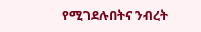የሚገደሉበትና ንብረት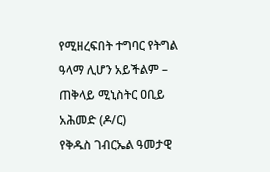የሚዘረፍበት ተግባር የትግል ዓላማ ሊሆን አይችልም – ጠቅላይ ሚኒስትር ዐቢይ አሕመድ (ዶ/ር)
የቅዱስ ገብርኤል ዓመታዊ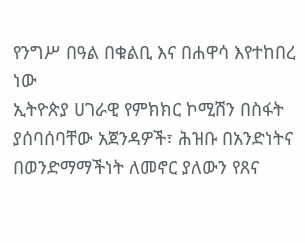የንግሥ በዓል በቁልቢ እና በሐዋሳ እየተከበረ ነው
ኢትዮጵያ ሀገራዊ የምክክር ኮሚሽን በስፋት ያሰባሰባቸው አጀንዳዎች፣ ሕዝቡ በአንድነትና በወንድማማችነት ለመኖር ያለውን የጸና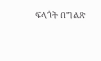ፍላጎት በግልጽ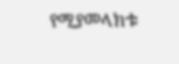የሚያመላክቱ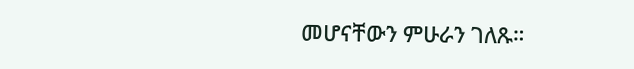መሆናቸውን ምሁራን ገለጹ።